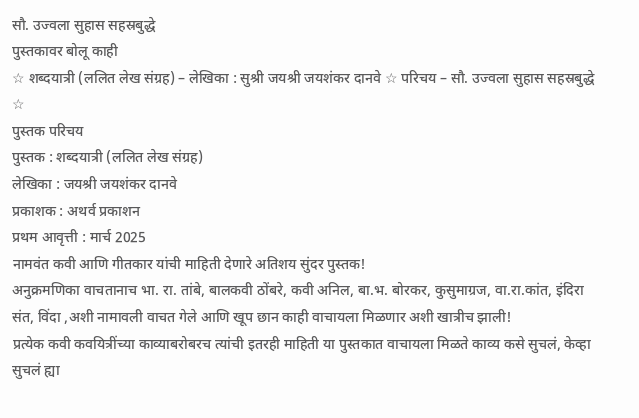सौ. उज्वला सुहास सहस्रबुद्धे
पुस्तकावर बोलू काही
☆ शब्दयात्री (ललित लेख संग्रह) – लेखिका : सुश्री जयश्री जयशंकर दानवे ☆ परिचय – सौ. उज्वला सुहास सहस्रबुद्धे ☆
पुस्तक परिचय
पुस्तक : शब्दयात्री (ललित लेख संग्रह)
लेखिका : जयश्री जयशंकर दानवे
प्रकाशक : अथर्व प्रकाशन
प्रथम आवृत्ती : मार्च 2025
नामवंत कवी आणि गीतकार यांची माहिती देणारे अतिशय सुंदर पुस्तक!
अनुक्रमणिका वाचतानाच भा. रा. तांबे, बालकवी ठोंबरे, कवी अनिल, बा.भ. बोरकर, कुसुमाग्रज, वा.रा.कांत, इंदिरा संत, विंदा ,अशी नामावली वाचत गेले आणि खूप छान काही वाचायला मिळणार अशी खात्रीच झाली!
प्रत्येक कवी कवयित्रींच्या काव्याबरोबरच त्यांची इतरही माहिती या पुस्तकात वाचायला मिळते काव्य कसे सुचलं, केव्हा सुचलं ह्या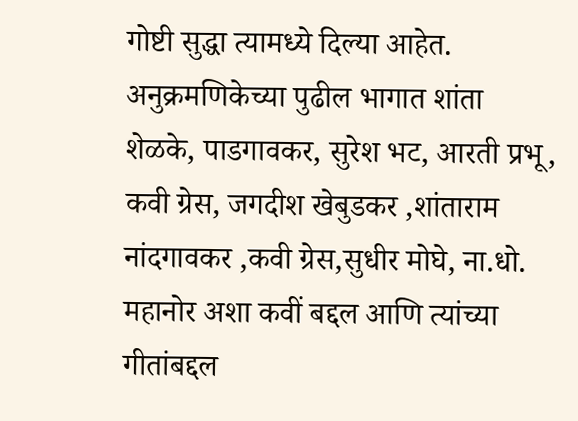गोष्टी सुद्धा त्यामध्ये दिल्या आहेत.
अनुक्रमणिकेच्या पुढील भागात शांता शेळके, पाडगावकर, सुरेश भट, आरती प्रभू, कवी ग्रेस, जगदीश खेबुडकर ,शांताराम नांदगावकर ,कवी ग्रेस,सुधीर मोघे, ना.धो. महानोर अशा कवीं बद्दल आणि त्यांच्या गीतांबद्दल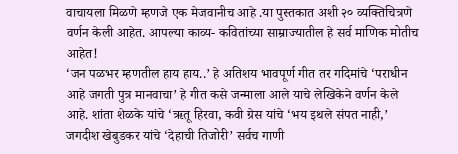वाचायला मिळणे म्हणजे एक मेजवानीच आहे .या पुस्तकात अशी २० व्यक्तिचित्रणे वर्णन केली आहेत. आपल्या काव्य- कवितांच्या साम्राज्यातील हे सर्व माणिक मोतीच आहेत!
‘जन पळभर म्हणतील हाय हाय..’ हे अतिशय भावपूर्ण गीत तर गदिमांचे ‘पराधीन आहे जगती पुत्र मानवाचा’ हे गीत कसे जन्माला आले याचे लेखिकेने वर्णन केले आहे. शांता शेळके यांचे ‘ऋतू हिरवा, कवी ग्रेस यांचे ‘भय इथले संपत नाही,’ जगदीश खेबुडकर यांचे ‘देहाची तिजोरी’ सर्वच गाणी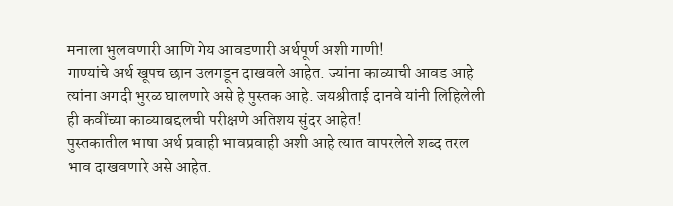मनाला भुलवणारी आणि गेय आवडणारी अर्थपूर्ण अशी गाणी!
गाण्यांचे अर्थ खूपच छान उलगडून दाखवले आहेत. ज्यांना काव्याची आवड आहे त्यांना अगदी भुरळ घालणारे असे हे पुस्तक आहे. जयश्रीताई दानवे यांनी लिहिलेली ही कवींच्या काव्याबद्दलची परीक्षणे अतिशय सुंदर आहेत!
पुस्तकातील भाषा अर्थ प्रवाही भावप्रवाही अशी आहे त्यात वापरलेले शब्द तरल भाव दाखवणारे असे आहेत.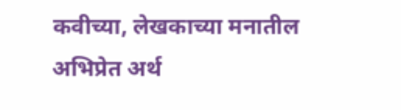कवीच्या, लेखकाच्या मनातील अभिप्रेत अर्थ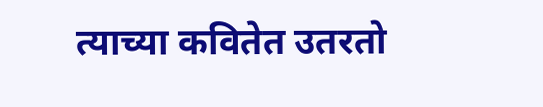त्याच्या कवितेत उतरतो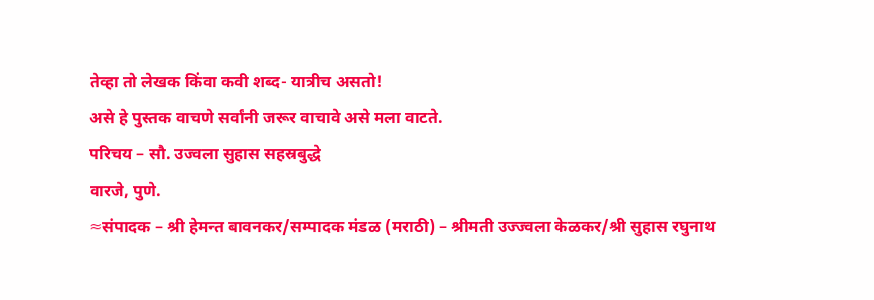तेव्हा तो लेखक किंवा कवी शब्द- यात्रीच असतो!
असे हे पुस्तक वाचणे सर्वांनी जरूर वाचावे असे मला वाटते.
परिचय – सौ. उज्वला सुहास सहस्रबुद्धे
वारजे, पुणे.
≈संपादक – श्री हेमन्त बावनकर/सम्पादक मंडळ (मराठी) – श्रीमती उज्ज्वला केळकर/श्री सुहास रघुनाथ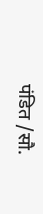पंडित /सौ.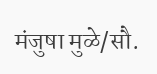मंजुषा मुळे/सौ.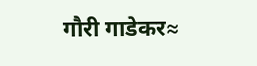गौरी गाडेकर≈